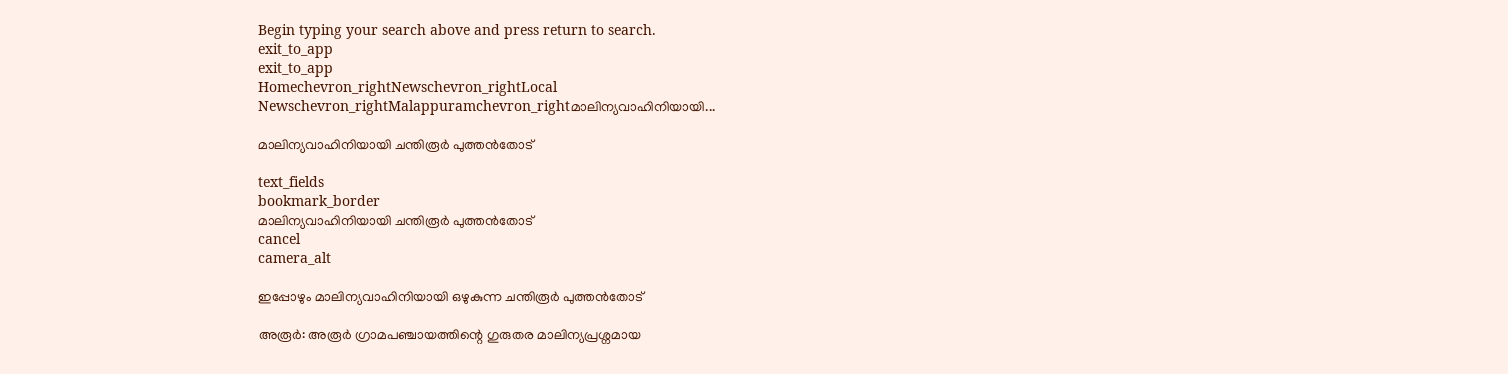Begin typing your search above and press return to search.
exit_to_app
exit_to_app
Homechevron_rightNewschevron_rightLocal Newschevron_rightMalappuramchevron_rightമാലിന്യവാഹിനിയായി...

മാലിന്യവാഹിനിയായി ചന്തിരൂർ പുത്തൻതോട്

text_fields
bookmark_border
മാലിന്യവാഹിനിയായി ചന്തിരൂർ പുത്തൻതോട്
cancel
camera_alt

ഇപ്പോഴും മാലിന്യവാഹിനിയായി ഒഴുകുന്ന ചന്തിരൂർ പുത്തൻതോട്

അരൂർ: അരൂർ ഗ്രാമപഞ്ചായത്തിന്റെ ഗുരുതര മാലിന്യപ്രശ്നമായ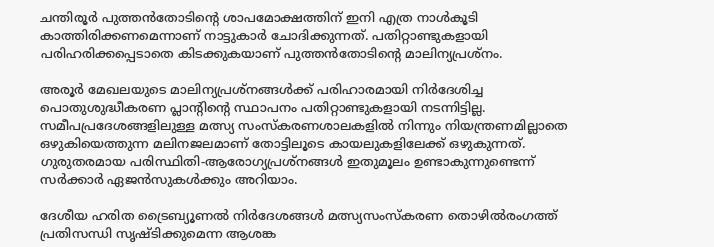ചന്തിരൂർ പുത്തൻതോടിന്റെ ശാപമോക്ഷത്തിന് ഇനി എത്ര നാൾകൂടി കാത്തിരിക്കണമെന്നാണ് നാട്ടുകാർ ചോദിക്കുന്നത്. പതിറ്റാണ്ടുകളായി പരിഹരിക്കപ്പെടാതെ കിടക്കുകയാണ് പുത്തൻതോടിന്‍റെ മാലിന്യപ്രശ്നം.

അരൂർ മേഖലയുടെ മാലിന്യപ്രശ്നങ്ങൾക്ക് പരിഹാരമായി നിർദേശിച്ച പൊതുശുദ്ധീകരണ പ്ലാന്റിന്റെ സ്ഥാപനം പതിറ്റാണ്ടുകളായി നടന്നിട്ടില്ല. സമീപപ്രദേശങ്ങളിലുള്ള മത്സ്യ സംസ്കരണശാലകളിൽ നിന്നും നിയന്ത്രണമില്ലാതെ ഒഴുകിയെത്തുന്ന മലിനജലമാണ് തോട്ടിലൂടെ കായലുകളിലേക്ക് ഒഴുകുന്നത്. ഗുരുതരമായ പരിസ്ഥിതി-ആരോഗ്യപ്രശ്നങ്ങൾ ഇതുമൂലം ഉണ്ടാകുന്നുണ്ടെന്ന് സർക്കാർ ഏജൻസുകൾക്കും അറിയാം.

ദേശീയ ഹരിത ട്രൈബ്യൂണൽ നിർദേശങ്ങൾ മത്സ്യസംസ്കരണ തൊഴിൽരംഗത്ത് പ്രതിസന്ധി സൃഷ്ടിക്കുമെന്ന ആശങ്ക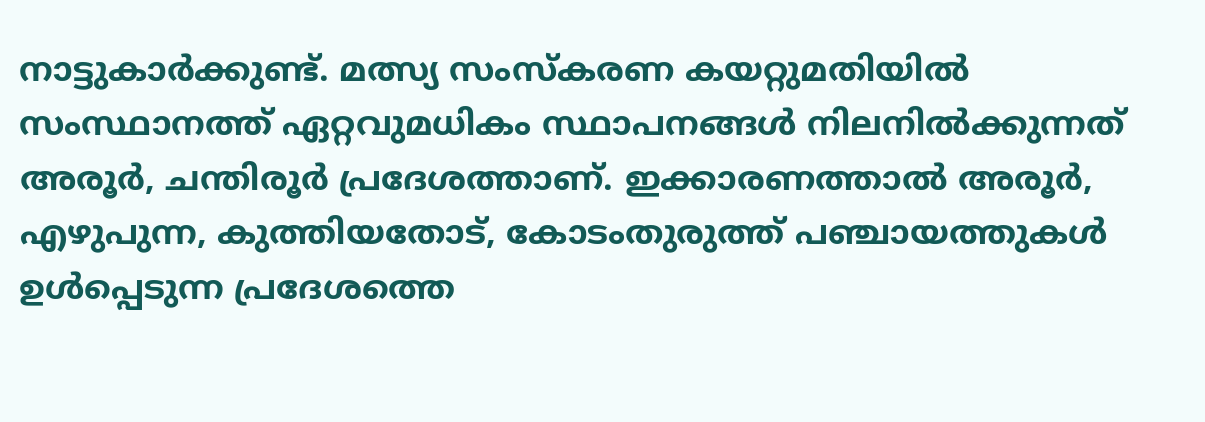നാട്ടുകാർക്കുണ്ട്. മത്സ്യ സംസ്കരണ കയറ്റുമതിയിൽ സംസ്ഥാനത്ത് ഏറ്റവുമധികം സ്ഥാപനങ്ങൾ നിലനിൽക്കുന്നത് അരൂർ, ചന്തിരൂർ പ്രദേശത്താണ്. ഇക്കാരണത്താൽ അരൂർ, എഴുപുന്ന, കുത്തിയതോട്, കോടംതുരുത്ത് പഞ്ചായത്തുകൾ ഉൾപ്പെടുന്ന പ്രദേശത്തെ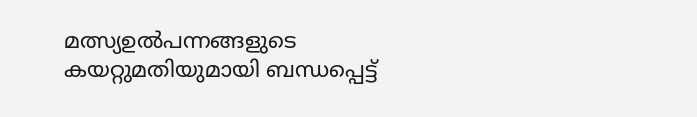മത്സ്യഉൽപന്നങ്ങളുടെ കയറ്റുമതിയുമായി ബന്ധപ്പെട്ട്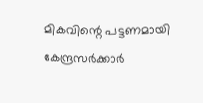മികവിന്റെ പട്ടണമായി കേന്ദ്രസർക്കാർ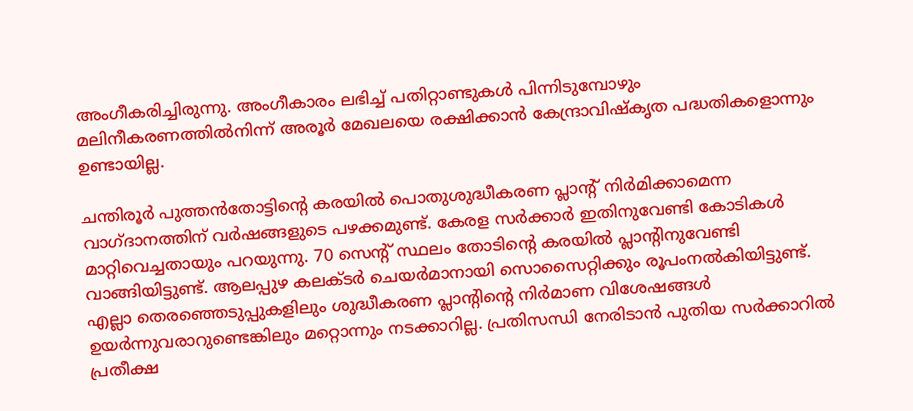അംഗീകരിച്ചിരുന്നു. അംഗീകാരം ലഭിച്ച് പതിറ്റാണ്ടുകൾ പിന്നിടുമ്പോഴും മലിനീകരണത്തിൽനിന്ന് അരൂർ മേഖലയെ രക്ഷിക്കാൻ കേന്ദ്രാവിഷ്കൃത പദ്ധതികളൊന്നും ഉണ്ടായില്ല.

ചന്തിരൂർ പുത്തൻതോട്ടിന്റെ കരയിൽ പൊതുശുദ്ധീകരണ പ്ലാന്‍റ് നിർമിക്കാമെന്ന വാഗ്ദാനത്തിന് വർഷങ്ങളുടെ പഴക്കമുണ്ട്. കേരള സർക്കാർ ഇതിനുവേണ്ടി കോടികൾ മാറ്റിവെച്ചതായും പറയുന്നു. 70 സെന്‍റ് സ്ഥലം തോടിന്റെ കരയിൽ പ്ലാന്റിനുവേണ്ടി വാങ്ങിയിട്ടുണ്ട്. ആലപ്പുഴ കലക്ടർ ചെയർമാനായി സൊസൈറ്റിക്കും രൂപംനൽകിയിട്ടുണ്ട്. എല്ലാ തെരഞ്ഞെടുപ്പുകളിലും ശുദ്ധീകരണ പ്ലാന്റിന്റെ നിർമാണ വിശേഷങ്ങൾ ഉയർന്നുവരാറുണ്ടെങ്കിലും മറ്റൊന്നും നടക്കാറില്ല. പ്രതിസന്ധി നേരിടാൻ പുതിയ സർക്കാറിൽ പ്രതീക്ഷ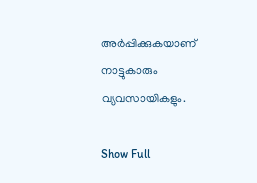അർപ്പിക്കുകയാണ് നാട്ടുകാരും വ്യവസായികളും.

Show Full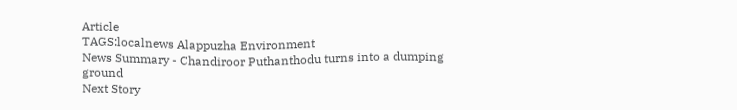Article
TAGS:localnews Alappuzha Environment
News Summary - Chandiroor Puthanthodu turns into a dumping ground
Next Story